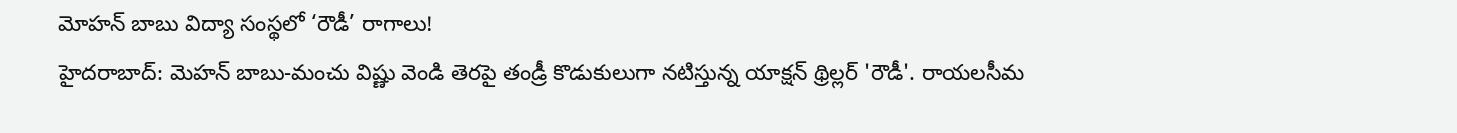మోహన్ బాబు విద్యా సంస్థలో ‘రౌడీ’ రాగాలు!
హైదరాబాద్: మెహన్ బాబు-మంచు విష్ణు వెండి తెరపై తండ్రీ కొడుకులుగా నటిస్తున్న యాక్షన్ థ్రిల్లర్ 'రౌడీ'. రాయలసీమ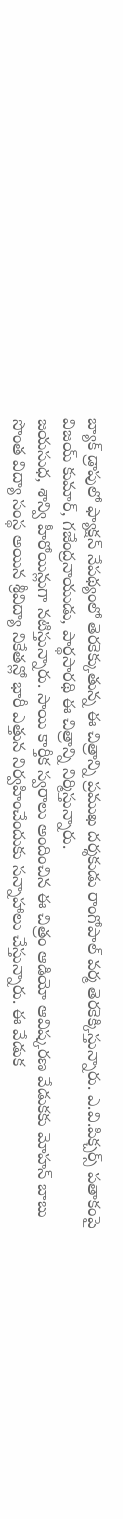బ్యాక్ డ్రాపులో ఫ్యాక్షన్ నేపథ్యంలో తెరకెక్కుతున్న ఈ చిత్రాన్ని ప్రముఖ దర్శకుడు రాంగోపాల్ వర్మ తెరకెక్కిస్తున్నారు. ఎ.వి.పిక్చర్స్ పతాకంపై విజయ్ కుమార్, గజేంద్రనాయుడు, పార్థసారథి ఈ చిత్రాన్ని నిర్మిస్తున్నారు.
జయసుధ, శాన్వి హీరోయిన్లుగా నటిస్తున్నారు. సాయి కార్తీక స్వరాలు అందించిన ఈ చిత్రం ఆడియో ఆవిష్కరణ వేడుకకు మోహన్ బాబు సొంత విద్యా సంస్థ అయిన శ్రీవిద్యా నికేతన్లో భారీ ఎత్తున నిర్వహించేందుకు సన్నాహాలు చేస్తున్నారు. ఈ వేడుక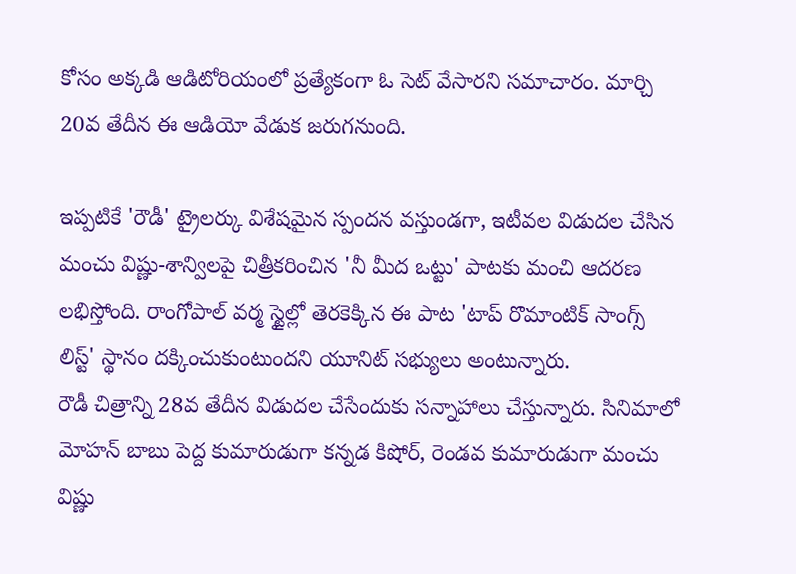కోసం అక్కడి ఆడిటోరియంలో ప్రత్యేకంగా ఓ సెట్ వేసారని సమాచారం. మార్చి 20వ తేదీన ఈ ఆడియో వేడుక జరుగనుంది.

ఇప్పటికే 'రౌడీ' ట్రైలర్కు విశేషమైన స్పందన వస్తుండగా, ఇటీవల విడుదల చేసిన మంచు విష్ణు-శాన్విలపై చిత్రీకరించిన 'నీ మీద ఒట్టు' పాటకు మంచి ఆదరణ లభిస్తోంది. రాంగోపాల్ వర్మ స్టైల్లో తెరకెక్కిన ఈ పాట 'టాప్ రొమాంటిక్ సాంగ్స్ లిస్ట్' స్థానం దక్కించుకుంటుందని యూనిట్ సభ్యులు అంటున్నారు.
రౌడీ చిత్రాన్ని 28వ తేదీన విడుదల చేసేందుకు సన్నాహాలు చేస్తున్నారు. సినిమాలో మోహన్ బాబు పెద్ద కుమారుడుగా కన్నడ కిషోర్, రెండవ కుమారుడుగా మంచు విష్ణు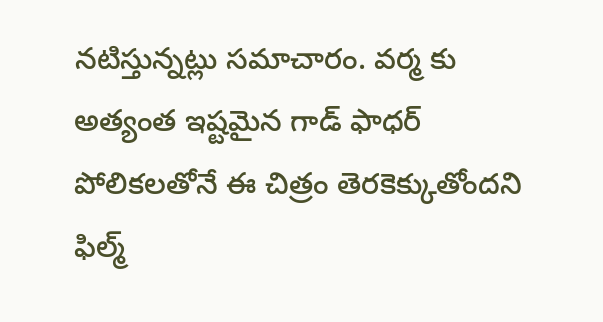నటిస్తున్నట్లు సమాచారం. వర్మ కు అత్యంత ఇష్టమైన గాడ్ ఫాధర్ పోలికలతోనే ఈ చిత్రం తెరకెక్కుతోందని ఫిల్మ్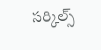సర్కిల్స్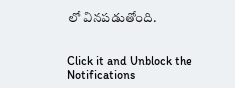లో వినపడుతోంది.


Click it and Unblock the Notifications